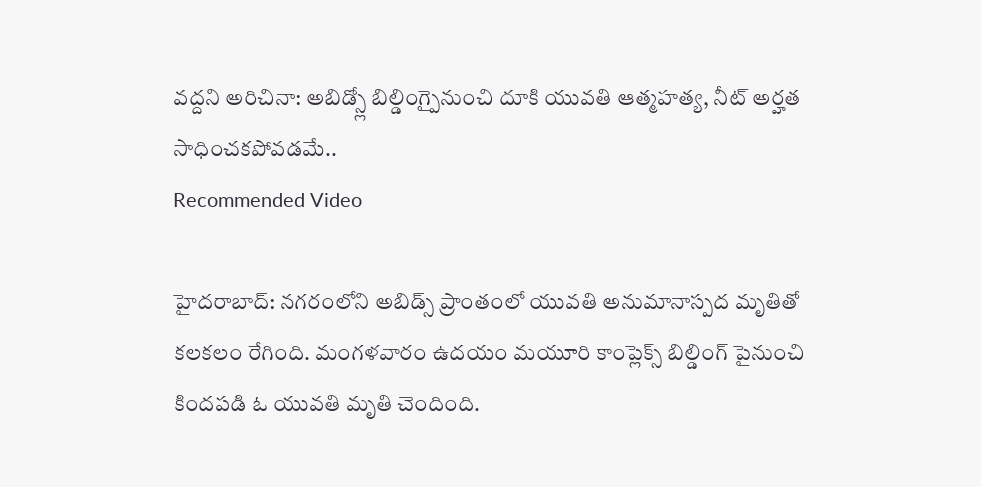వద్దని అరిచినా: అబిడ్స్లో బిల్డింగ్పైనుంచి దూకి యువతి ఆత్మహత్య, నీట్ అర్హత సాధించకపోవడమే..
Recommended Video

హైదరాబాద్: నగరంలోని అబిడ్స్ ప్రాంతంలో యువతి అనుమానాస్పద మృతితో కలకలం రేగింది. మంగళవారం ఉదయం మయూరి కాంప్లెక్స్ బిల్డింగ్ పైనుంచి కిందపడి ఓ యువతి మృతి చెందింది.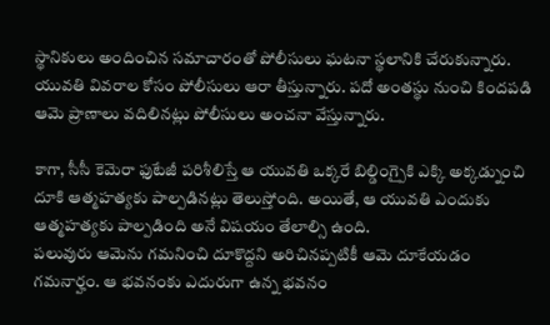స్థానికులు అందించిన సమాచారంతో పోలీసులు ఘటనా స్థలానికి చేరుకున్నారు. యువతి వివరాల కోసం పోలీసులు ఆరా తీస్తున్నారు. పదో అంతస్థు నుంచి కిందపడి ఆమె ప్రాణాలు వదిలినట్లు పోలీసులు అంచనా వేస్తున్నారు.

కాగా, సీసీ కెమెరా ఫుటేజీ పరిశీలిస్తే ఆ యువతి ఒక్కరే బిల్డింగ్పైకి ఎక్కి అక్కడ్నుంచి దూకి ఆత్మహత్యకు పాల్పడినట్లు తెలుస్తోంది. అయితే, ఆ యువతి ఎందుకు ఆత్మహత్యకు పాల్పడింది అనే విషయం తేలాల్సి ఉంది.
పలువురు ఆమెను గమనించి దూకొద్దని అరిచినప్పటికీ ఆమె దూకేయడం గమనార్హం. ఆ భవనంకు ఎదురుగా ఉన్న భవనం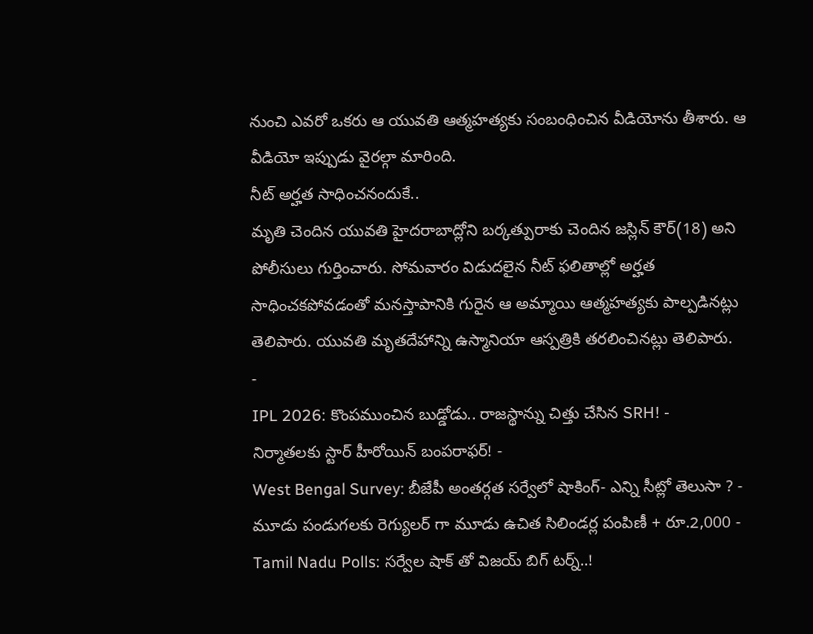నుంచి ఎవరో ఒకరు ఆ యువతి ఆత్మహత్యకు సంబంధించిన వీడియోను తీశారు. ఆ వీడియో ఇప్పుడు వైరల్గా మారింది.
నీట్ అర్హత సాధించనందుకే..
మృతి చెందిన యువతి హైదరాబాద్లోని బర్కత్పురాకు చెందిన జస్లిన్ కౌర్(18) అని పోలీసులు గుర్తించారు. సోమవారం విడుదలైన నీట్ ఫలితాల్లో అర్హత సాధించకపోవడంతో మనస్తాపానికి గురైన ఆ అమ్మాయి ఆత్మహత్యకు పాల్పడినట్లు తెలిపారు. యువతి మృతదేహాన్ని ఉస్మానియా ఆస్పత్రికి తరలించినట్లు తెలిపారు.
-
IPL 2026: కొంపముంచిన బుడ్డోడు.. రాజస్థాన్ను చిత్తు చేసిన SRH! -
నిర్మాతలకు స్టార్ హీరోయిన్ బంపరాఫర్! -
West Bengal Survey: బీజేపీ అంతర్గత సర్వేలో షాకింగ్- ఎన్ని సీట్లో తెలుసా ? -
మూడు పండుగలకు రెగ్యులర్ గా మూడు ఉచిత సిలిండర్ల పంపిణీ + రూ.2,000 -
Tamil Nadu Polls: సర్వేల షాక్ తో విజయ్ బిగ్ టర్న్..!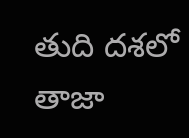తుది దశలో తాజా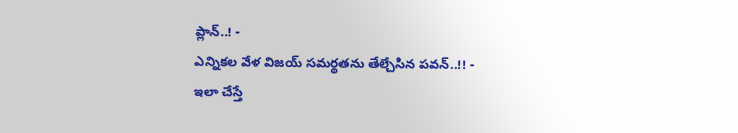ప్లాన్..! -
ఎన్నికల వేళ విజయ్ సమర్థతను తేల్చేసిన పవన్..!! -
ఇలా చేస్తే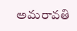అమరావతి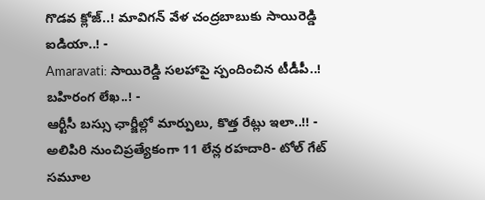గొడవ క్లోజ్..! మావిగన్ వేళ చంద్రబాబుకు సాయిరెడ్డి ఐడియా..! -
Amaravati: సాయిరెడ్డి సలహాపై స్పందించిన టీడీపీ..! బహిరంగ లేఖ..! -
ఆర్టీసీ బస్సు ఛార్జీల్లో మార్పులు, కొత్త రేట్లు ఇలా..!! -
అలిపిరి నుంచిప్రత్యేకంగా 11 లేన్ల రహదారి- టోల్ గేట్ సమూల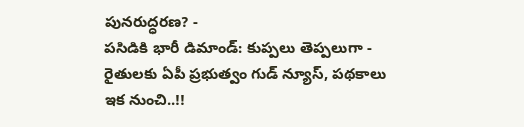పునరుద్ధరణ? -
పసిడికి భారీ డిమాండ్: కుప్పలు తెప్పలుగా -
రైతులకు ఏపీ ప్రభుత్వం గుడ్ న్యూస్, పథకాలు ఇక నుంచి..!!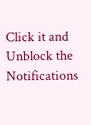Click it and Unblock the Notifications